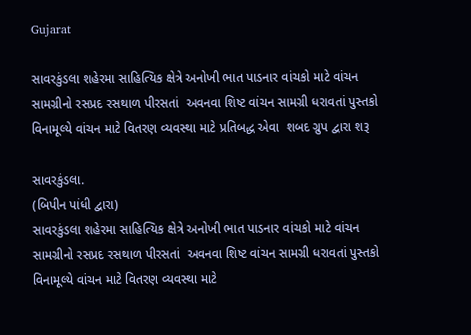Gujarat

સાવરકુંડલા શહેરમા સાહિત્યિક ક્ષેત્રે અનોખી ભાત પાડનાર વાંચકો માટે વાંચન સામગ્રીનો રસપ્રદ રસથાળ પીરસતાં  અવનવા શિષ્ટ વાંચન સામગ્રી ધરાવતાં પુસ્તકો વિનામૂલ્યે વાંચન માટે વિતરણ વ્યવસ્થા માટે પ્રતિબદ્ધ એવા  શબદ ગ્રુપ દ્વારા શરૂ

સાવરકુંડલા.
(બિપીન પાંધી દ્વારા)
સાવરકુંડલા શહેરમા સાહિત્યિક ક્ષેત્રે અનોખી ભાત પાડનાર વાંચકો માટે વાંચન સામગ્રીનો રસપ્રદ રસથાળ પીરસતાં  અવનવા શિષ્ટ વાંચન સામગ્રી ધરાવતાં પુસ્તકો વિનામૂલ્યે વાંચન માટે વિતરણ વ્યવસ્થા માટે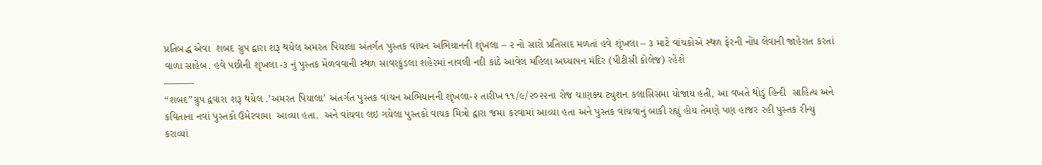પ્રતિબદ્ધ એવા  શબદ ગ્રુપ દ્વારા શરૂ થયેલ અમરત પિયાલા અંતર્ગત પુસ્તક વાંચન અભિયાનની શૃંખલા – ૨ નો સારો પ્રતિસાદ મળતાં હવે શૃંખલા – ૩ માટે વાંચકોએ સ્થળ ફેરની નોંધ લેવાની જાહેરાત કરતાં વાળા સાહેબ. હવે પછીની શૃંખલા -૩ નું પુસ્તક મેળવવાની સ્થળ સાવરકુંડલા શહેરમાં નાવલી નદી કાંઠે આવેલ મહિલા અધ્યાપન મંદિર (પીટીસી કોલેજ) રહેશે
———
“શબદ”ગ્રુપ દ્વવારા શરૂ થયેલ .’અમરત પિયાલા’ અંતર્ગત પુસ્તક વાંચન અભિયાનની શૃંખલા-૨ તારીખ ૧૧/૯/૨૦૨૨ના રોજ ચાણક્ય ટ્યુશન કલાસિસમા યોજાય હતી, આ વખતે થોડું હિન્દી  સાહિત્ય અને કવિતાના નવાં પુસ્તકો ઉમેરવામા  આવ્યા હતા.  અને વાંચવા લઇ ગયેલા પુસ્તકો વાચક મિત્રો દ્વારા જમા કરવામાં આવ્યા હતા અને પુસ્તક વાંચવાનું બાકી રહ્યું હોય તેમણે પણ હાજર રહી પુસ્તક રીન્યુ કરાવ્યાં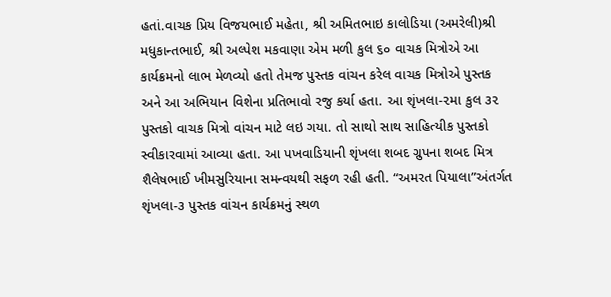હતાં.વાચક પ્રિય વિજયભાઈ મહેતા, શ્રી અમિતભાઇ કાલોડિયા (અમરેલી)શ્રી મધુકાન્તભાઈ, શ્રી અલ્પેશ મકવાણા એમ મળી કુલ ૬૦ વાચક મિત્રોએ આ કાર્યક્રમનો લાભ મેળવ્યો હતો તેમજ પુસ્તક વાંચન કરેલ વાચક મિત્રોએ પુસ્તક અને આ અભિયાન વિશેના પ્રતિભાવો રજુ કર્યા હતા. આ શૃંખલા-૨મા કુલ ૩૨ પુસ્તકો વાચક મિત્રો વાંચન માટે લઇ ગયા. તો સાથો સાથ સાહિત્યીક પુસ્તકો સ્વીકારવામાં આવ્યા હતા. આ પખવાડિયાની શૃંખલા શબદ ગ્રુપના શબદ મિત્ર શૈલેષભાઈ ખીમસુરિયાના સમન્વયથી સફળ રહી હતી. “અમરત પિયાલા”અંતર્ગત શૃંખલા-૩ પુસ્તક વાંચન કાર્યક્રમનું સ્થળ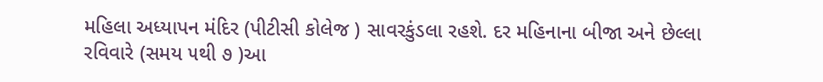મહિલા અધ્યાપન મંદિર (પીટીસી કોલેજ ) સાવરકુંડલા રહશે. દર મહિનાના બીજા અને છેલ્લા રવિવારે (સમય ૫થી ૭ )આ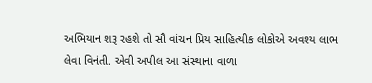અભિયાન શરૂ રહશે તો સૌ વાંચન પ્રિય સાહિત્યીક લોકોએ અવશ્ય લાભ લેવા વિનંતી. એવી અપીલ આ સંસ્થાના વાળા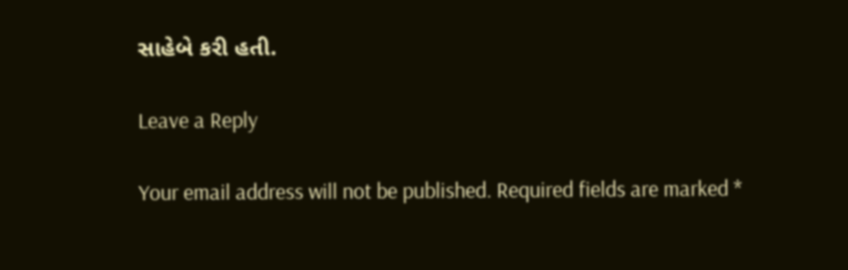સાહેબે કરી હતી.

Leave a Reply

Your email address will not be published. Required fields are marked *